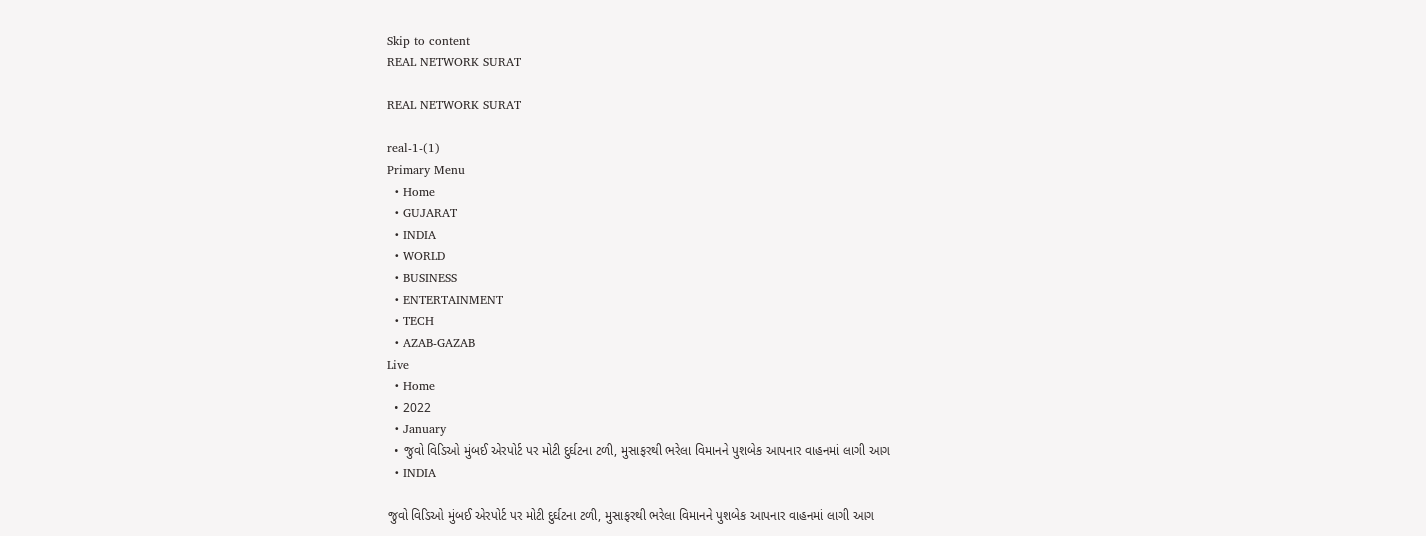Skip to content
REAL NETWORK SURAT

REAL NETWORK SURAT

real-1-(1)
Primary Menu
  • Home
  • GUJARAT
  • INDIA
  • WORLD
  • BUSINESS
  • ENTERTAINMENT
  • TECH
  • AZAB-GAZAB
Live
  • Home
  • 2022
  • January
  • જુવો વિડિઓ મુંબઈ એરપોર્ટ પર મોટી દુર્ઘટના ટળી, મુસાફરથી ભરેલા વિમાનને પુશબેક આપનાર વાહનમાં લાગી આગ
  • INDIA

જુવો વિડિઓ મુંબઈ એરપોર્ટ પર મોટી દુર્ઘટના ટળી, મુસાફરથી ભરેલા વિમાનને પુશબેક આપનાર વાહનમાં લાગી આગ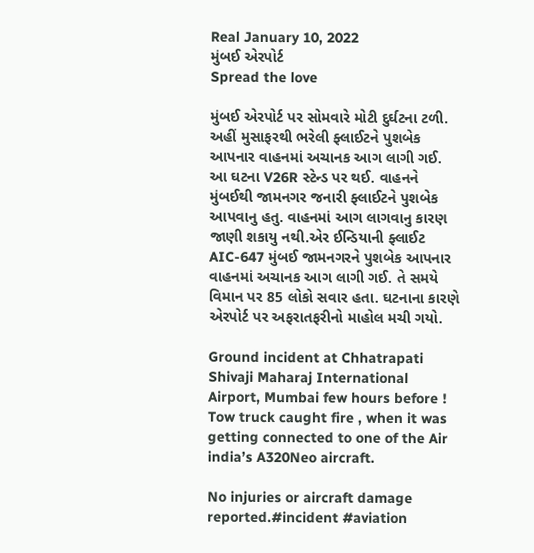Real January 10, 2022
મુંબઈ એરપોર્ટ
Spread the love

મુંબઈ એરપોર્ટ પર સોમવારે મોટી દુર્ઘટના ટળી. અહીં મુસાફરથી ભરેલી ફ્લાઈટને પુશબેક આપનાર વાહનમાં અચાનક આગ લાગી ગઈ. આ ઘટના V26R સ્ટેન્ડ પર થઈ. વાહનને મુંબઈથી જામનગર જનારી ફ્લાઈટને પુશબેક આપવાનુ હતુ. વાહનમાં આગ લાગવાનુ કારણ જાણી શકાયુ નથી.એર ઈન્ડિયાની ફ્લાઈટ AIC-647 મુંબઈ જામનગરને પુશબેક આપનાર વાહનમાં અચાનક આગ લાગી ગઈ. તે સમયે વિમાન પર 85 લોકો સવાર હતા. ઘટનાના કારણે એરપોર્ટ પર અફરાતફરીનો માહોલ મચી ગયો.

Ground incident at Chhatrapati Shivaji Maharaj International Airport, Mumbai few hours before ! Tow truck caught fire , when it was getting connected to one of the Air india’s A320Neo aircraft.

No injuries or aircraft damage reported.#incident #aviation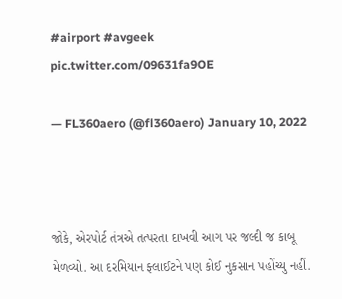#airport #avgeek pic.twitter.com/09631fa9OE

— FL360aero (@fl360aero) January 10, 2022



જોકે, એરપોર્ટ તંત્રએ તત્પરતા દાખવી આગ પર જલ્દી જ કાબૂ મેળવ્યો. આ દરમિયાન ફ્લાઈટને પણ કોઈ નુકસાન પહોંચ્યુ નહીં.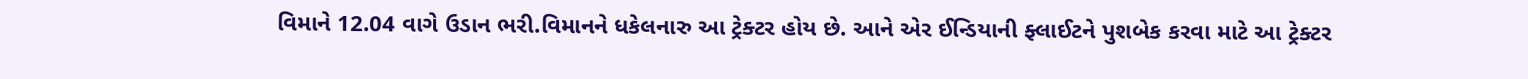વિમાને 12.04 વાગે ઉડાન ભરી.વિમાનને ધકેલનારુ આ ટ્રેક્ટર હોય છે. આને એર ઈન્ડિયાની ફ્લાઈટને પુશબેક કરવા માટે આ ટ્રેક્ટર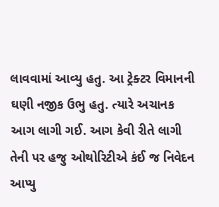લાવવામાં આવ્યુ હતુ. આ ટ્રેક્ટર વિમાનની ઘણી નજીક ઉભુ હતુ. ત્યારે અચાનક આગ લાગી ગઈ. આગ કેવી રીતે લાગી તેની પર હજુ ઓથોરિટીએ કંઈ જ નિવેદન આપ્યુ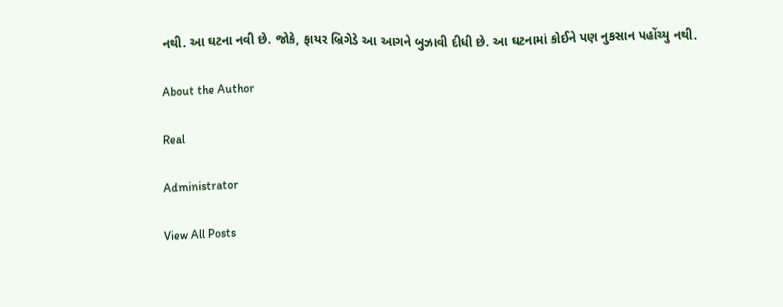નથી. આ ઘટના નવી છે. જોકે, ફાયર બ્રિગેડે આ આગને બુઝાવી દીધી છે. આ ઘટનામાં કોઈને પણ નુકસાન પહોંચ્યુ નથી.

About the Author

Real

Administrator

View All Posts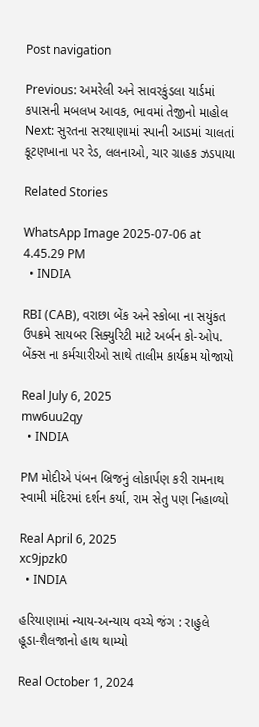Post navigation

Previous: અમરેલી અને સાવરકુંડલા યાર્ડમાં કપાસની મબલખ આવક, ભાવમાં તેજીનો માહોલ
Next: સુરતના સરથાણામાં સ્પાની આડમાં ચાલતાં કૂટણખાના પર રેડ, લલનાઓ, ચાર ગ્રાહક ઝડપાયા

Related Stories

WhatsApp Image 2025-07-06 at 4.45.29 PM
  • INDIA

RBI (CAB), વરાછા બેંક અને સ્કોબા ના સયુંકત ઉપક્રમે સાયબર સિક્યુરિટી માટે અર્બન કો-ઓપ. બેંક્સ ના કર્મચારીઓ સાથે તાલીમ કાર્યક્રમ યોજાયો

Real July 6, 2025
mw6uu2qy
  • INDIA

PM મોદીએ પંબન બ્રિજનું લોકાર્પણ કરી રામનાથ સ્વામી મંદિરમાં દર્શન કર્યા, રામ સેતુ પણ નિહાળ્યો

Real April 6, 2025
xc9jpzk0
  • INDIA

હરિયાણામાં ન્યાય-અન્યાય વચ્ચે જંગ : રાહુલે હૂડા-શૈલજાનો હાથ થામ્યો

Real October 1, 2024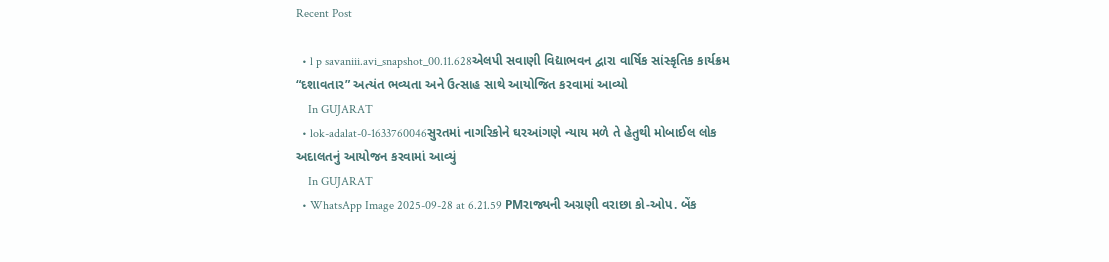Recent Post

  • l p savaniii.avi_snapshot_00.11.628એલપી સવાણી વિદ્યાભવન દ્વારા વાર્ષિક સાંસ્કૃતિક કાર્યક્રમ “દશાવતાર” અત્યંત ભવ્યતા અને ઉત્સાહ સાથે આયોજિત કરવામાં આવ્યો
    In GUJARAT
  • lok-adalat-0-1633760046સુરતમાં નાગરિકોને ઘરઆંગણે ન્યાય મળે તે હેતુથી મોબાઈલ લોક અદાલતનું આયોજન કરવામાં આવ્યું
    In GUJARAT
  • WhatsApp Image 2025-09-28 at 6.21.59 PMરાજ્યની અગ્રણી વરાછા કો-ઓપ. બેંક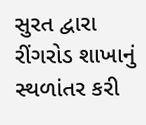સુરત દ્વારા રીંગરોડ શાખાનું સ્થળાંતર કરી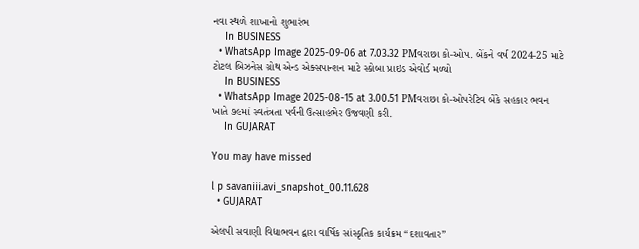નવા સ્થળે શાખાનો શુભારંભ
    In BUSINESS
  • WhatsApp Image 2025-09-06 at 7.03.32 PMવરાછા કો-ઓપ. બેંકને વર્ષ 2024-25 માટે ટોટલ બિઝનેસ ગ્રોથ એન્ડ એક્સપાન્શન માટે સ્કોબા પ્રાઇડ એવોર્ડ મળ્યો
    In BUSINESS
  • WhatsApp Image 2025-08-15 at 3.00.51 PMવરાછા કો-ઓપરેટિવ બેંકે સહકાર ભવન ખાતે ૭૯માં સ્વતંત્રતા પર્વની ઉત્સાહભેર ઉજવણી કરી.
    In GUJARAT

You may have missed

l p savaniii.avi_snapshot_00.11.628
  • GUJARAT

એલપી સવાણી વિદ્યાભવન દ્વારા વાર્ષિક સાંસ્કૃતિક કાર્યક્રમ “દશાવતાર”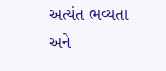અત્યંત ભવ્યતા અને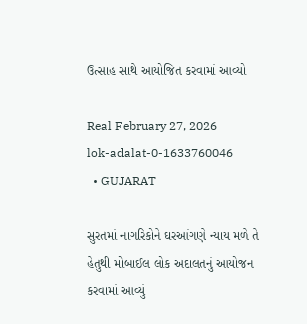ઉત્સાહ સાથે આયોજિત કરવામાં આવ્યો

Real February 27, 2026
lok-adalat-0-1633760046
  • GUJARAT

સુરતમાં નાગરિકોને ઘરઆંગણે ન્યાય મળે તે હેતુથી મોબાઈલ લોક અદાલતનું આયોજન કરવામાં આવ્યું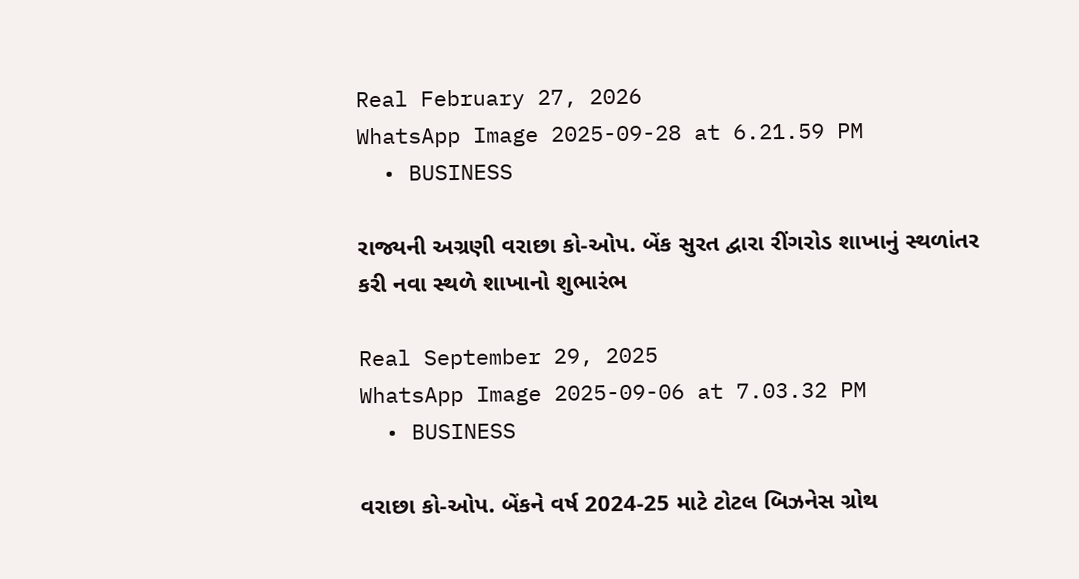Real February 27, 2026
WhatsApp Image 2025-09-28 at 6.21.59 PM
  • BUSINESS

રાજ્યની અગ્રણી વરાછા કો-ઓપ. બેંક સુરત દ્વારા રીંગરોડ શાખાનું સ્થળાંતર કરી નવા સ્થળે શાખાનો શુભારંભ

Real September 29, 2025
WhatsApp Image 2025-09-06 at 7.03.32 PM
  • BUSINESS

વરાછા કો-ઓપ. બેંકને વર્ષ 2024-25 માટે ટોટલ બિઝનેસ ગ્રોથ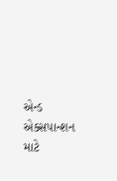એન્ડ એક્સપાન્શન માટે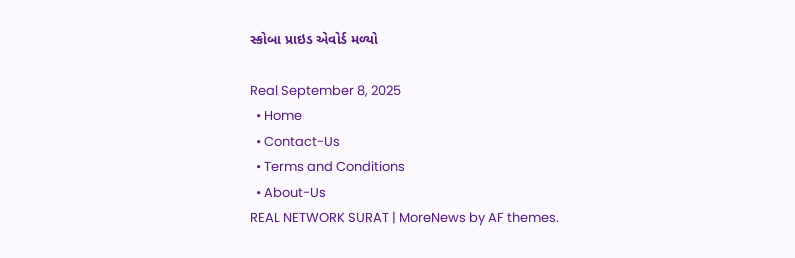સ્કોબા પ્રાઇડ એવોર્ડ મળ્યો

Real September 8, 2025
  • Home
  • Contact-Us
  • Terms and Conditions
  • About-Us
REAL NETWORK SURAT | MoreNews by AF themes.